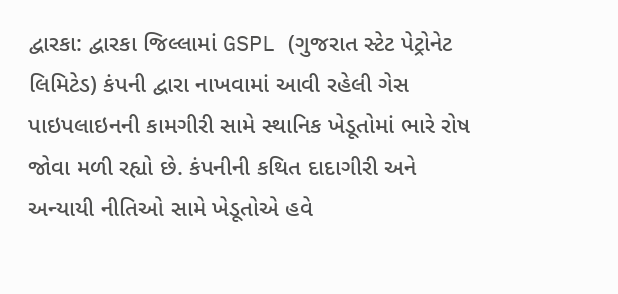દ્વારકા: દ્વારકા જિલ્લામાં GSPL (ગુજરાત સ્ટેટ પેટ્રોનેટ લિમિટેડ) કંપની દ્વારા નાખવામાં આવી રહેલી ગેસ પાઇપલાઇનની કામગીરી સામે સ્થાનિક ખેડૂતોમાં ભારે રોષ જોવા મળી રહ્યો છે. કંપનીની કથિત દાદાગીરી અને અન્યાયી નીતિઓ સામે ખેડૂતોએ હવે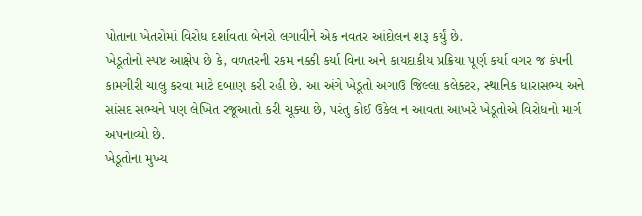પોતાના ખેતરોમાં વિરોધ દર્શાવતા બેનરો લગાવીને એક નવતર આંદોલન શરૂ કર્યું છે.
ખેડૂતોનો સ્પષ્ટ આક્ષેપ છે કે, વળતરની રકમ નક્કી કર્યા વિના અને કાયદાકીય પ્રક્રિયા પૂર્ણ કર્યા વગર જ કંપની કામગીરી ચાલુ કરવા માટે દબાણ કરી રહી છે. આ અંગે ખેડૂતો અગાઉ જિલ્લા કલેક્ટર, સ્થાનિક ધારાસભ્ય અને સાંસદ સભ્યને પણ લેખિત રજૂઆતો કરી ચૂક્યા છે, પરંતુ કોઈ ઉકેલ ન આવતા આખરે ખેડૂતોએ વિરોધનો માર્ગ અપનાવ્યો છે.
ખેડૂતોના મુખ્ય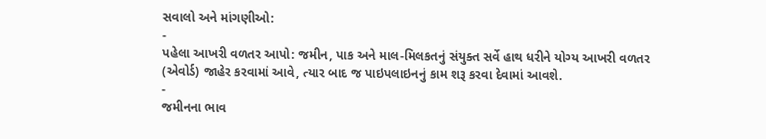સવાલો અને માંગણીઓ:
-
પહેલા આખરી વળતર આપો: જમીન, પાક અને માલ-મિલકતનું સંયુક્ત સર્વે હાથ ધરીને યોગ્ય આખરી વળતર (એવોર્ડ) જાહેર કરવામાં આવે, ત્યાર બાદ જ પાઇપલાઇનનું કામ શરૂ કરવા દેવામાં આવશે.
-
જમીનના ભાવ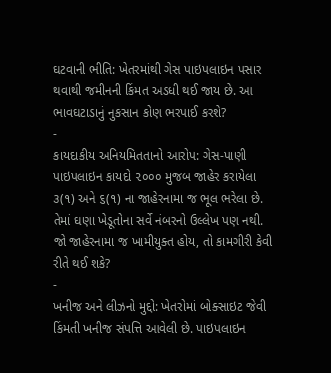ઘટવાની ભીતિ: ખેતરમાંથી ગેસ પાઇપલાઇન પસાર થવાથી જમીનની કિંમત અડધી થઈ જાય છે. આ ભાવઘટાડાનું નુકસાન કોણ ભરપાઈ કરશે?
-
કાયદાકીય અનિયમિતતાનો આરોપ: ગેસ-પાણી પાઇપલાઇન કાયદો ૨૦૦૦ મુજબ જાહેર કરાયેલા ૩(૧) અને ૬(૧) ના જાહેરનામા જ ભૂલ ભરેલા છે. તેમાં ઘણા ખેડૂતોના સર્વે નંબરનો ઉલ્લેખ પણ નથી. જો જાહેરનામા જ ખામીયુક્ત હોય, તો કામગીરી કેવી રીતે થઈ શકે?
-
ખનીજ અને લીઝનો મુદ્દો: ખેતરોમાં બોક્સાઇટ જેવી કિંમતી ખનીજ સંપત્તિ આવેલી છે. પાઇપલાઇન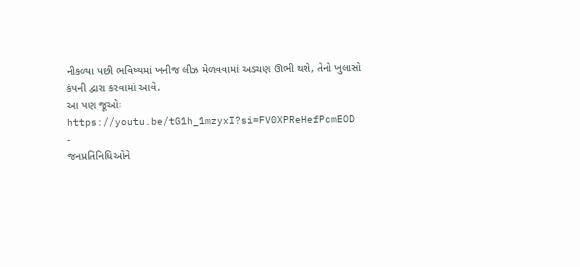નીકળ્યા પછી ભવિષ્યમાં ખનીજ લીઝ મેળવવામાં અડચણ ઊભી થશે, તેનો ખુલાસો કંપની દ્વારા કરવામાં આવે.
આ પણ જૂઓઃ https://youtu.be/tG1h_1mzyxI?si=FV0XPReHefPcmEOD
-
જનપ્રતિનિધિઓને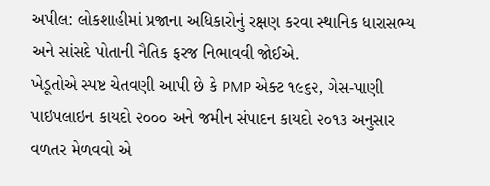અપીલ: લોકશાહીમાં પ્રજાના અધિકારોનું રક્ષણ કરવા સ્થાનિક ધારાસભ્ય અને સાંસદે પોતાની નૈતિક ફરજ નિભાવવી જોઈએ.
ખેડૂતોએ સ્પષ્ટ ચેતવણી આપી છે કે PMP એક્ટ ૧૯૬૨, ગેસ-પાણી પાઇપલાઇન કાયદો ૨૦૦૦ અને જમીન સંપાદન કાયદો ૨૦૧૩ અનુસાર વળતર મેળવવો એ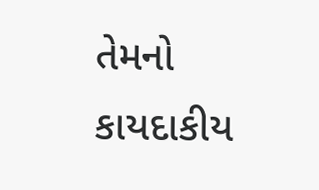તેમનો કાયદાકીય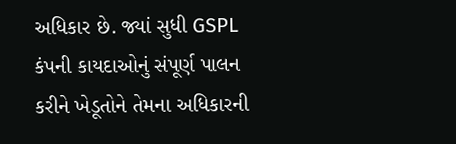અધિકાર છે. જ્યાં સુધી GSPL કંપની કાયદાઓનું સંપૂર્ણ પાલન કરીને ખેડૂતોને તેમના અધિકારની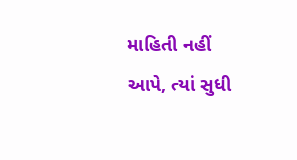માહિતી નહીં આપે, ત્યાં સુધી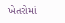ખેતરોમાં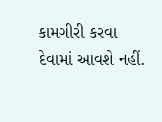કામગીરી કરવા દેવામાં આવશે નહીં.